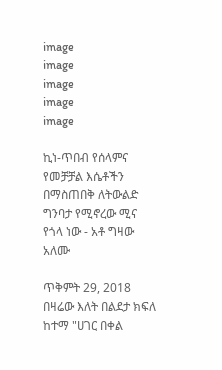image
image
image
image
image

ኪነ-ጥበብ የሰላምና የመቻቻል እሴቶችን በማስጠበቅ ለትውልድ ግንባታ የሚኖረው ሚና የጎላ ነው - አቶ ግዛው አለሙ

ጥቅምት 29, 2018
በዛሬው እለት በልደታ ክፍለ ከተማ "ሀገር በቀል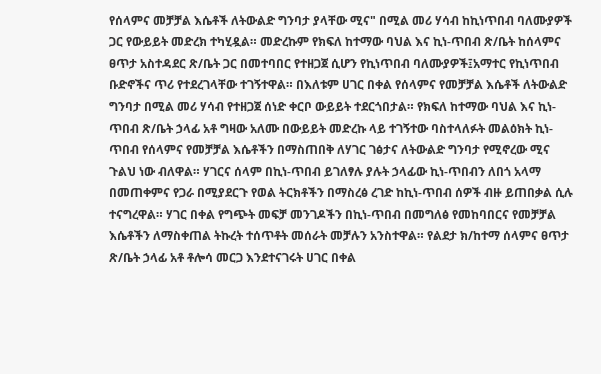የሰላምና መቻቻል እሴቶች ለትውልድ ግንባታ ያላቸው ሚና" በሚል መሪ ሃሳብ ከኪነጥበብ ባለሙያዎች ጋር የውይይት መድረክ ተካሂዷል። መድረኩም የክፍለ ከተማው ባህል እና ኪነ-ጥበብ ጽ/ቤት ከሰላምና ፀጥታ አስተዳደር ጽ/ቤት ጋር በመተባበር የተዘጋጀ ሲሆን የኪነጥበብ ባለሙያዎች፤አማተር የኪነጥበብ ቡድኖችና ጥሪ የተደረገላቸው ተገኝተዋል። በእለቱም ሀገር በቀል የሰላምና የመቻቻል እሴቶች ለትውልድ ግንባታ በሚል መሪ ሃሳብ የተዘጋጀ ሰነድ ቀርቦ ውይይት ተደርጎበታል። የክፍለ ከተማው ባህል እና ኪነ-ጥበብ ጽ/ቤት ኃላፊ አቶ ግዛው አለሙ በውይይት መድረኩ ላይ ተገኝተው ባስተላለፉት መልዕክት ኪነ-ጥበብ የሰላምና የመቻቻል እሴቶችን በማስጠበቅ ለሃገር ገፅታና ለትውልድ ግንባታ የሚኖረው ሚና ጉልህ ነው ብለዋል። ሃገርና ሰላም በኪነ-ጥበብ ይገለፃሉ ያሉት ኃላፊው ኪነ-ጥበብን ለበጎ አላማ በመጠቀምና የጋራ በሚያደርጉ የወል ትርክቶችን በማስረፅ ረገድ ከኪነ-ጥበብ ሰዎች ብዙ ይጠበቃል ሲሉ ተናግረዋል። ሃገር በቀል የግጭት መፍቻ መንገዶችን በኪነ-ጥበብ በመግለፅ የመከባበርና የመቻቻል እሴቶችን ለማስቀጠል ትኩረት ተሰጥቶት መሰራት መቻሉን አንስተዋል። የልደታ ክ/ከተማ ሰላምና ፀጥታ ጽ/ቤት ኃላፊ አቶ ቶሎሳ መርጋ እንደተናገሩት ሀገር በቀል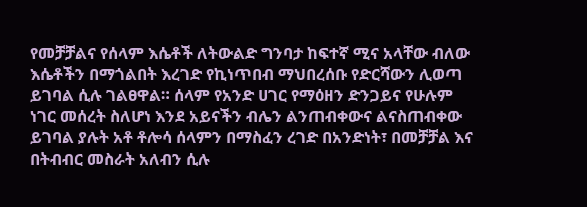የመቻቻልና የሰላም እሴቶች ለትውልድ ግንባታ ከፍተኛ ሚና አላቸው ብለው እሴቶችን በማጎልበት እረገድ የኪነጥበብ ማህበረሰቡ የድርሻውን ሊወጣ ይገባል ሲሉ ገልፀዋል። ሰላም የአንድ ሀገር የማዕዘን ድንጋይና የሁሉም ነገር መሰረት ስለሆነ እንደ አይናችን ብሌን ልንጠብቀውና ልናስጠብቀው ይገባል ያሉት አቶ ቶሎሳ ሰላምን በማስፈን ረገድ በአንድነት፣ በመቻቻል እና በትብብር መስራት አለብን ሲሉ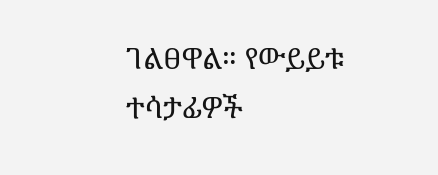ገልፀዋል። የውይይቱ ተሳታፊዎች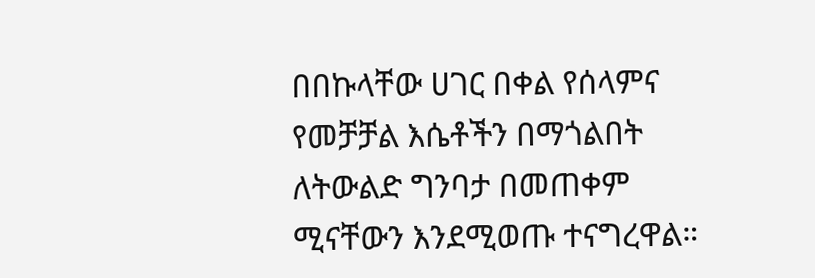በበኩላቸው ሀገር በቀል የሰላምና የመቻቻል እሴቶችን በማጎልበት ለትውልድ ግንባታ በመጠቀም ሚናቸውን እንደሚወጡ ተናግረዋል።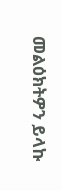መልዕክትዎን ይላኩ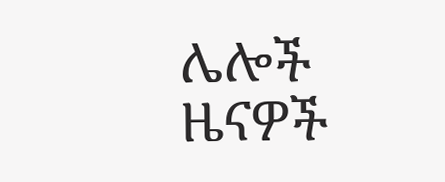ሌሎች ዜናዎች